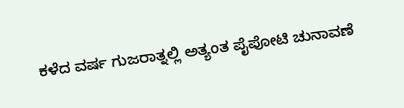ಕಳೆದ ವರ್ಷ ಗುಜರಾತ್ನಲ್ಲಿ ಅತ್ಯಂತ ಪೈಪೋಟಿ ಚುನಾವಣೆ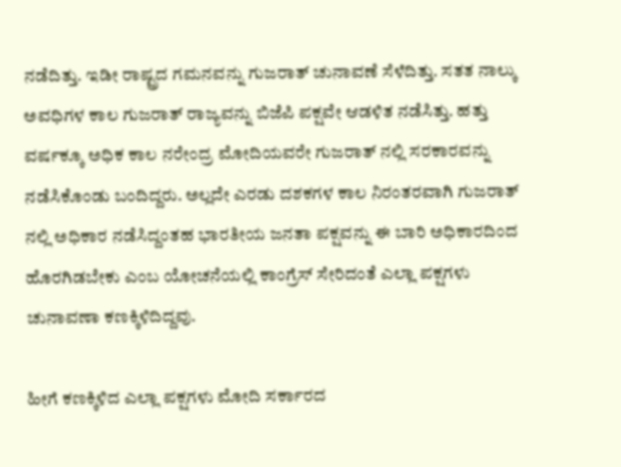ನಡೆದಿತ್ತು. ಇಡೀ ರಾಷ್ಟ್ರದ ಗಮನವನ್ನು ಗುಜರಾತ್ ಚುನಾವಣೆ ಸೆಳೆದಿತ್ತು. ಸತತ ನಾಲ್ಕು ಅವಧಿಗಳ ಕಾಲ ಗುಜರಾತ್ ರಾಜ್ಯವನ್ನು ಬಿಜೆಪಿ ಪಕ್ಷವೇ ಆಡಳಿತ ನಡೆಸಿತ್ತು. ಹತ್ತು ವರ್ಷಕ್ಕೂ ಅಧಿಕ ಕಾಲ ನರೇಂದ್ರ ಮೋದಿಯವರೇ ಗುಜರಾತ್ ನಲ್ಲಿ ಸರಕಾರವನ್ನು ನಡೆಸಿಕೊಂಡು ಬಂದಿದ್ದರು. ಅಲ್ಲದೇ ಎರಡು ದಶಕಗಳ ಕಾಲ ನಿರಂತರವಾಗಿ ಗುಜರಾತ್ ನಲ್ಲಿ ಅಧಿಕಾರ ನಡೆಸಿದ್ದಂತಹ ಭಾರತೀಯ ಜನತಾ ಪಕ್ಷವನ್ನು ಈ ಬಾರಿ ಅಧಿಕಾರದಿಂದ ಹೊರಗಿಡಬೇಕು ಎಂಬ ಯೋಚನೆಯಲ್ಲಿ ಕಾಂಗ್ರೆಸ್ ಸೇರಿದಂತೆ ಎಲ್ಲಾ ಪಕ್ಷಗಳು ಚುನಾವಣಾ ಕಣಕ್ಕಿಳಿದಿದ್ದವು.

ಹೀಗೆ ಕಣಕ್ಕಿಳಿದ ಎಲ್ಲಾ ಪಕ್ಷಗಳು ಮೋದಿ ಸರ್ಕಾರದ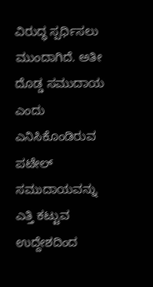ವಿರುದ್ಧ ಸ್ಪರ್ಧಿಸಲು ಮುಂದಾಗಿದೆ. ಅತೀ ದೊಡ್ಡ ಸಮುದಾಯ ಎಂದು ಎನಿಸಿಕೊಂಡಿರುವ ಪಟೇಲ್ ಸಮುದಾಯವನ್ನು ಎತ್ತಿ ಕಟ್ಟುವ ಉದ್ದೇಶದಿಂದ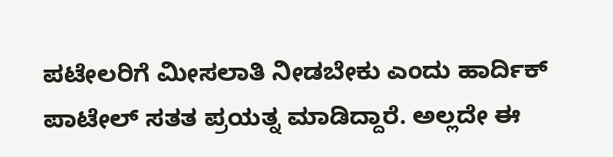ಪಟೇಲರಿಗೆ ಮೀಸಲಾತಿ ನೀಡಬೇಕು ಎಂದು ಹಾರ್ದಿಕ್ ಪಾಟೇಲ್ ಸತತ ಪ್ರಯತ್ನ ಮಾಡಿದ್ದಾರೆ. ಅಲ್ಲದೇ ಈ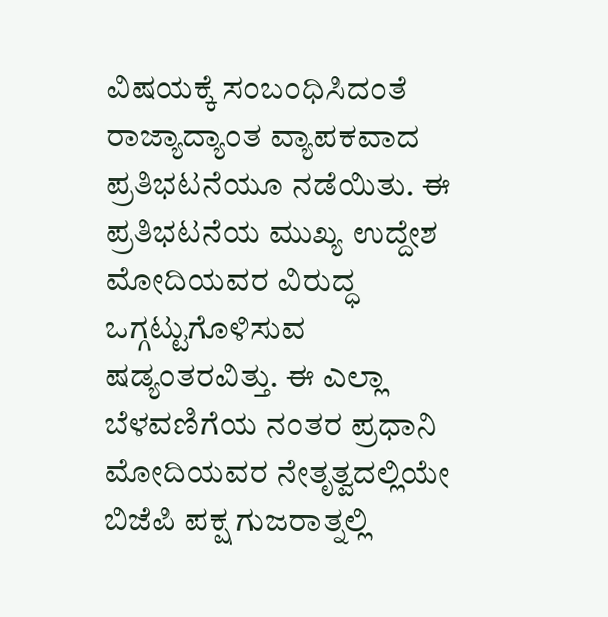ವಿಷಯಕ್ಕೆ ಸಂಬಂಧಿಸಿದಂತೆ ರಾಜ್ಯಾದ್ಯಾಂತ ವ್ಯಾಪಕವಾದ ಪ್ರತಿಭಟನೆಯೂ ನಡೆಯಿತು. ಈ ಪ್ರತಿಭಟನೆಯ ಮುಖ್ಯ ಉದ್ದೇಶ ಮೋದಿಯವರ ವಿರುದ್ಧ ಒಗ್ಗಟ್ಟುಗೊಳಿಸುವ ಷಡ್ಯಂತರವಿತ್ತು. ಈ ಎಲ್ಲಾ ಬೆಳವಣಿಗೆಯ ನಂತರ ಪ್ರಧಾನಿ ಮೋದಿಯವರ ನೇತೃತ್ವದಲ್ಲಿಯೇ ಬಿಜೆಪಿ ಪಕ್ಷ ಗುಜರಾತ್ನಲ್ಲಿ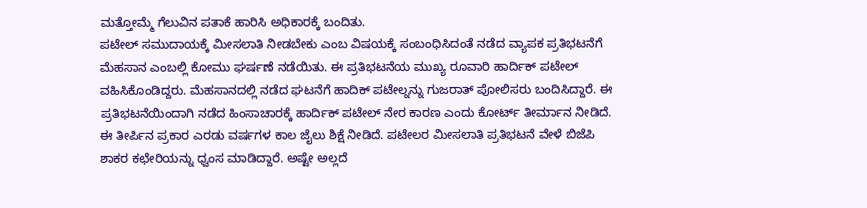ಮತ್ತೋಮ್ಮೆ ಗೆಲುವಿನ ಪತಾಕೆ ಹಾರಿಸಿ ಅಧಿಕಾರಕ್ಕೆ ಬಂದಿತು.
ಪಟೇಲ್ ಸಮುದಾಯಕ್ಕೆ ಮೀಸಲಾತಿ ನೀಡಬೇಕು ಎಂಬ ವಿಷಯಕ್ಕೆ ಸಂಬಂಧಿಸಿದಂತೆ ನಡೆದ ವ್ಯಾಪಕ ಪ್ರತಿಭಟನೆಗೆ ಮೆಹಸಾನ ಎಂಬಲ್ಲಿ ಕೋಮು ಘರ್ಷಣೆ ನಡೆಯಿತು. ಈ ಪ್ರತಿಭಟನೆಯ ಮುಖ್ಯ ರೂವಾರಿ ಹಾರ್ದಿಕ್ ಪಟೇಲ್ ವಹಿಸಿಕೊಂಡಿದ್ದರು. ಮೆಹಸಾನದಲ್ಲಿ ನಡೆದ ಘಟನೆಗೆ ಹಾದಿಕ್ ಪಟೇಲ್ನನ್ನು ಗುಜರಾತ್ ಪೋಲಿಸರು ಬಂದಿಸಿದ್ದಾರೆ. ಈ ಪ್ರತಿಭಟನೆಯಿಂದಾಗಿ ನಡೆದ ಹಿಂಸಾಚಾರಕ್ಕೆ ಹಾರ್ದಿಕ್ ಪಟೇಲ್ ನೇರ ಕಾರಣ ಎಂದು ಕೋರ್ಟ್ ತೀರ್ಮಾನ ನೀಡಿದೆ. ಈ ತೀರ್ಪಿನ ಪ್ರಕಾರ ಎರಡು ವರ್ಷಗಳ ಕಾಲ ಜೈಲು ಶಿಕ್ಷೆ ನೀಡಿದೆ. ಪಟೇಲರ ಮೀಸಲಾತಿ ಪ್ರತಿಭಟನೆ ವೇಳೆ ಬಿಜೆಪಿ ಶಾಕರ ಕಛೇರಿಯನ್ನು ಧ್ವಂಸ ಮಾಡಿದ್ದಾರೆ. ಅಷ್ಟೇ ಅಲ್ಲದೆ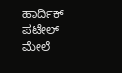ಹಾರ್ದಿಕ್ ಪಟೇಲ್ ಮೇಲೆ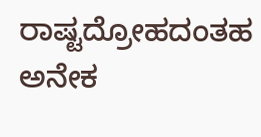ರಾಷ್ಟದ್ರೋಹದಂತಹ ಅನೇಕ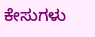ಕೇಸುಗಳು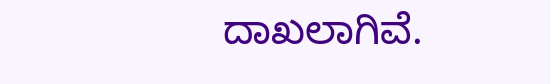ದಾಖಲಾಗಿವೆ.